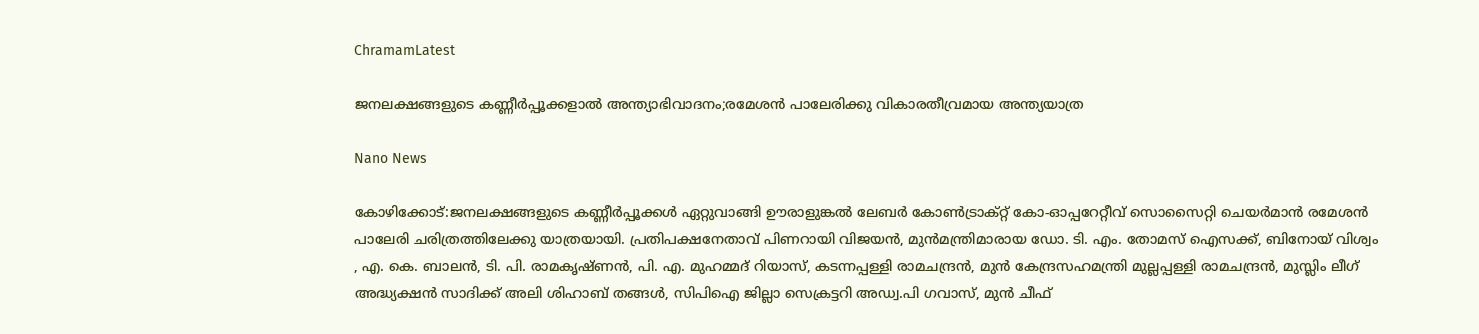ChramamLatest

ജനലക്ഷങ്ങളുടെ കണ്ണീർപ്പൂക്കളാൽ അന്ത്യാഭിവാദനം;രമേശൻ പാലേരിക്കു വികാരതീവ്രമായ അന്ത്യയാത്ര

Nano News

കോഴിക്കോട്:ജനലക്ഷങ്ങളുടെ കണ്ണീർപ്പൂക്കൾ ഏറ്റുവാങ്ങി ഊരാളുങ്കൽ ലേബർ കോൺ‌ട്രാക്റ്റ് കോ-ഓപ്പറേറ്റീവ് സൊസൈറ്റി ചെയർമാൻ രമേശൻ പാലേരി ചരിത്രത്തിലേക്കു യാത്രയായി. പ്രതിപക്ഷനേതാവ് പിണറായി വിജയൻ, മുൻ‌മന്ത്രിമാരായ ഡോ. ടി. എം. തോമസ് ഐസക്ക്, ബിനോയ് വിശ്വം , എ. കെ. ബാലൻ, ടി. പി. രാമകൃഷ്ണൻ, പി. എ. മുഹമ്മദ് റിയാസ്, കടന്നപ്പള്ളി രാമചന്ദ്രൻ, മുൻ കേന്ദ്രസഹമന്ത്രി മുല്ലപ്പള്ളി രാമചന്ദ്രൻ, മുസ്ലിം ലീഗ് അദ്ധ്യക്ഷൻ സാദിക്ക് അലി ശിഹാബ് തങ്ങൾ, സിപി‌ഐ ജില്ലാ സെക്രട്ടറി അഡ്വ.പി ഗവാസ്, മുൻ ചീഫ്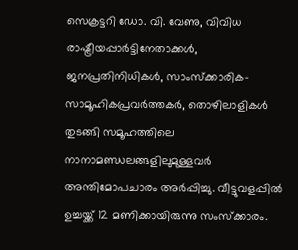സെക്രട്ടറി ഡോ. വി. വേണു, വിവിധ രാഷ്ട്രീയപ്പാർട്ടിനേതാക്കൾ, ജനപ്രതിനിധികൾ, സാംസ്ക്കാരിക-സാമൂഹികപ്രവർത്തകർ, തൊഴിലാളികൾ തുടങ്ങി സമൂഹത്തിലെ നാനാമണ്ഡലങ്ങളിലുമുള്ളവർ അന്തിമോപചാരം അർപ്പിച്ചു. വീട്ടുവളപ്പിൽ ഉച്ചയ്ക്ക് 12 മണിക്കായിരുന്നു സംസ്ക്കാരം.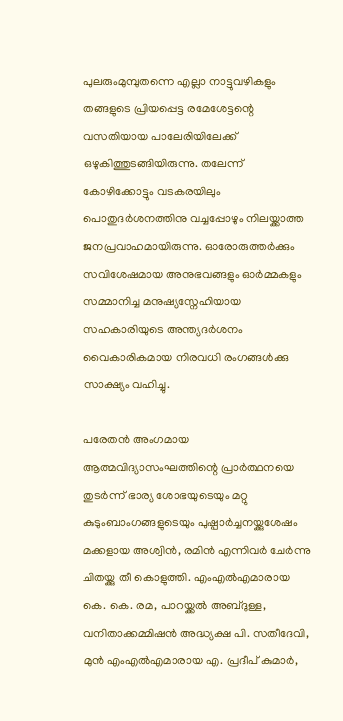പുലരും‌മുമ്പുതന്നെ എല്ലാ നാട്ടുവഴികളും തങ്ങളുടെ പ്രിയപ്പെട്ട രമേശേട്ടന്റെ വസതിയായ പാലേരിയിലേക്ക് ഒഴുകിത്തുടങ്ങിയിരുന്നു. തലേന്ന് കോഴിക്കോട്ടും വടകരയിലും പൊതുദർശനത്തിനു വച്ചപ്പോഴും നിലയ്ക്കാത്ത ജനപ്രവാഹമായിരുന്നു. ഓരോരുത്തർക്കും സവിശേഷമായ അനുഭവങ്ങളും ഓർമ്മകളും സമ്മാനിച്ച മനുഷ്യസ്നേഹിയായ സഹകാരിയുടെ അന്ത്യദർശനം വൈകാരികമായ നിരവധി രംഗങ്ങൾക്കു സാക്ഷ്യം വഹിച്ചു.

പരേതൻ അംഗമായ ആത്മവിദ്യാസംഘത്തിന്റെ പ്രാർത്ഥനയെ തുടർന്ന് ഭാര്യ ശോഭയുടെയും മറ്റു കുടുംബാംഗങ്ങളുടെയും പുഷ്പാർച്ചനയ്ക്കുശേഷം മക്കളായ അശ്വിൻ, രമിൻ എന്നിവർ ചേർന്നു ചിതയ്ക്കു തീ കൊളുത്തി. എം‌എൽ‌എമാരായ കെ. കെ. രമ, പാറയ്ക്കൽ അബ്ദുള്ള, വനിതാക്കമ്മിഷൻ അദ്ധ്യക്ഷ പി. സതീദേവി, മുൻ എം‌എൽ‌എമാരായ എ. പ്രദീപ് കുമാർ,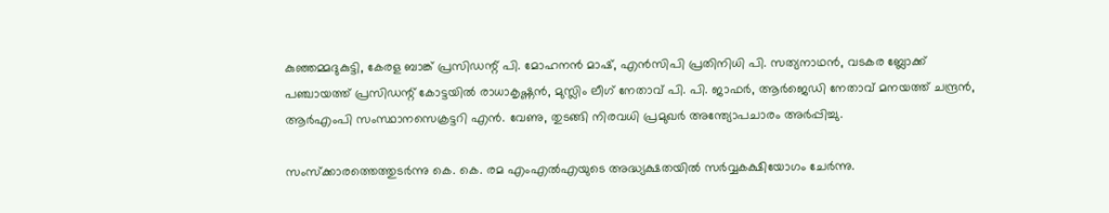കുഞ്ഞമ്മദുകുട്ടി, കേരള ബാങ്ക് പ്രസിഡന്റ് പി. മോഹനൻ മാഷ്, എൻ‌സിപി പ്രതിനിധി പി. സത്യനാഥൻ, വടകര ബ്ലോക്ക് പഞ്ചായത്ത് പ്രസിഡന്റ് കോട്ടയിൽ രാധാകൃഷ്ണൻ, മുസ്ലിം ലീഗ് നേതാവ് പി. പി. ജാഫർ, ആർജെഡി നേതാവ് മനയത്ത് ചന്ദ്രൻ, ആർ‌എം‌പി സംസ്ഥാനസെക്രട്ടറി എൻ. വേണു, തുടങ്ങി നിരവധി പ്രമുഖർ അന്ത്യോപചാരം അർപ്പിച്ചു.

സംസ്ക്കാരത്തെത്തുടർന്നു കെ. കെ. രമ എം‌എൽ‌എയുടെ അദ്ധ്യക്ഷതയിൽ സർവ്വകക്ഷിയോഗം ചേർന്നു.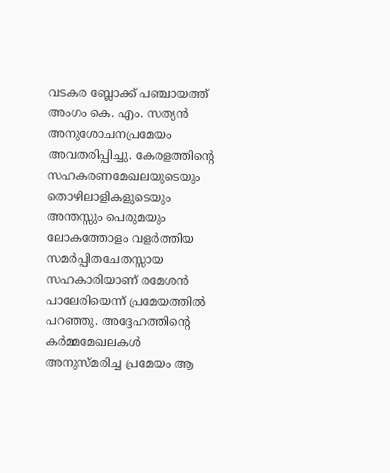വടകര ബ്ലോക്ക് പഞ്ചായത്ത് അംഗം കെ. എം. സത്യൻ അനുശോചനപ്രമേയം അവതരിപ്പിച്ചു. കേരളത്തിന്റെ സഹകരണമേഖലയുടെയും തൊഴിലാളികളുടെയും അന്തസ്സും പെരുമയും ലോകത്തോളം വളർത്തിയ സമർപ്പിതചേതസ്സായ സഹകാരിയാണ് രമേശൻ പാലേരിയെന്ന് പ്രമേയത്തിൽ പറഞ്ഞു. അദ്ദേഹത്തിന്റെ കർമ്മമേഖലകൾ അനുസ്മരിച്ച പ്രമേയം ആ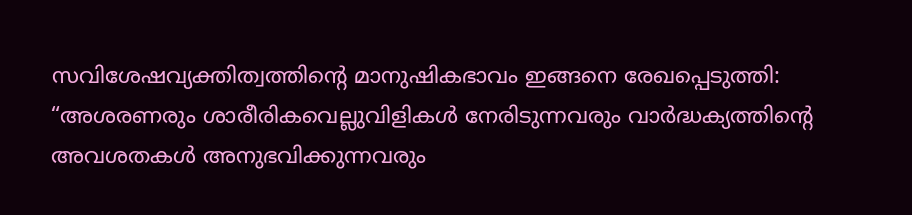സവിശേഷവ്യക്തിത്വത്തിന്റെ മാനുഷികഭാവം ഇങ്ങനെ രേഖപ്പെടുത്തി: “അശരണരും ശാരീരികവെല്ലുവിളികൾ നേരിടുന്നവരും വാർദ്ധക്യത്തിന്റെ അവശതകൾ അനുഭവിക്കുന്നവരും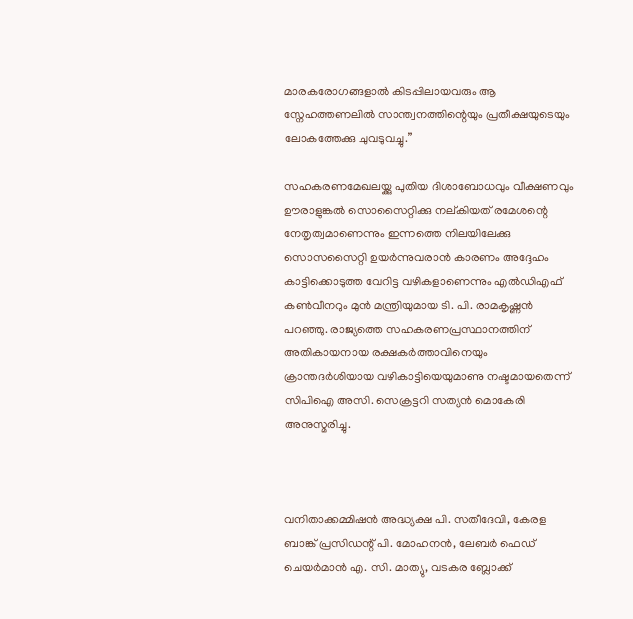മാരകരോഗങ്ങളാൽ കിടപ്പിലായവരും ആ സ്നേഹത്തണലിൽ സാന്ത്വനത്തിന്റെയും പ്രതീക്ഷയുടെയും ലോകത്തേക്കു ചുവടുവച്ചു.”

സഹകരണമേഖലയ്ക്കു പുതിയ ദിശാബോധവും വീക്ഷണവും ഊരാളുങ്കൽ സൊസൈറ്റിക്കു നല്കിയത് രമേശന്റെ നേതൃത്വമാണെന്നും ഇന്നത്തെ നിലയിലേക്കു സൊസസൈറ്റി ഉയർന്നുവരാൻ കാരണം അദ്ദേഹം കാട്ടിക്കൊടുത്ത വേറിട്ട വഴികളാണെന്നും എൽഡി‌എഫ് കൺ‌വീനറും മുൻ മന്ത്രിയുമായ ടി. പി. രാമകൃഷ്ണൻ പറഞ്ഞു. രാജ്യത്തെ സഹകരണപ്രസ്ഥാനത്തിന് അതികായനായ രക്ഷകർത്താവിനെയും ക്രാന്തദർശിയായ വഴികാട്ടിയെയുമാണു നഷ്ടമായതെന്ന് സിപി‌ഐ അസി. സെക്രട്ടറി സത്യൻ മൊകേരി അനുസ്മരിച്ചു.



വനിതാക്കമ്മിഷൻ അദ്ധ്യക്ഷ പി. സതീദേവി, കേരള ബാങ്ക് പ്രസിഡന്റ് പി. മോഹനൻ, ലേബർ ഫെഡ് ചെയർമാൻ എ. സി. മാത്യു, വടകര ബ്ലോക്ക്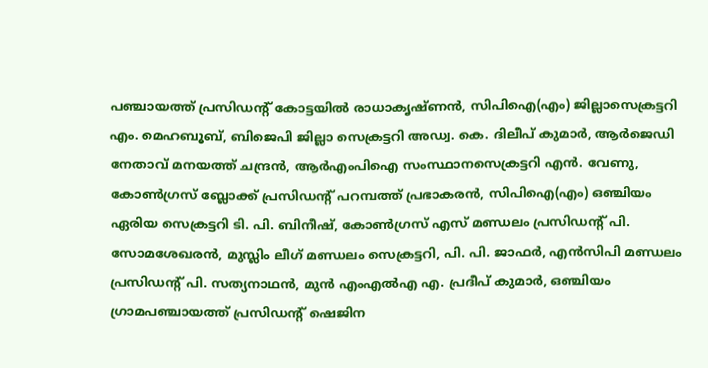പഞ്ചായത്ത് പ്രസിഡന്റ് കോട്ടയിൽ രാധാകൃഷ്ണൻ, സിപി‌ഐ(എം) ജില്ലാസെക്രട്ടറി എം. മെഹബൂബ്, ബിജെപി ജില്ലാ സെക്രട്ടറി അഡ്വ. കെ. ദിലീപ് കുമാർ, ആർജെഡി നേതാവ് മനയത്ത് ചന്ദ്രൻ, ആർ‌എം‌പി‌ഐ സംസ്ഥാനസെക്രട്ടറി എൻ. വേണു, കോൺഗ്രസ് ബ്ലോക്ക് പ്രസിഡന്റ് പറമ്പത്ത് പ്രഭാകരൻ, സിപി‌ഐ(എം) ഒഞ്ചിയം ഏരിയ സെക്രട്ടറി ടി. പി. ബിനീഷ്, കോൺഗ്രസ് എസ് മണ്ഡലം പ്രസിഡന്റ് പി. സോമശേഖരൻ, മുസ്ലിം ലീഗ് മണ്ഡലം സെക്രട്ടറി, പി. പി. ജാഫർ, എൻസിപി മണ്ഡലം പ്രസിഡന്റ് പി. സത്യനാഥൻ, മുൻ എം‌എൽ‌എ എ. പ്രദീപ് കുമാർ, ഒഞ്ചിയം ഗ്രാമപഞ്ചായത്ത് പ്രസിഡന്റ് ഷെജിന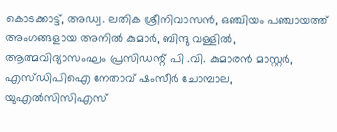കൊടക്കാട്ട്, അഡ്വ. ലതിക ശ്രീനിവാസൻ, ഒഞ്ചിയം പഞ്ചായത്ത് അംഗങ്ങളായ അനിൽ കുമാർ, ബിന്ദു വള്ളിൽ, ആത്മവിദ്യാസംഘം പ്രസിഡന്റ് പി .വി. കുമാരൻ മാസ്റ്റർ, എസ്ഡിപിഐ നേതാവ് ഷംസീർ ചോമ്പാല, യുഎൽസിസിഎസ്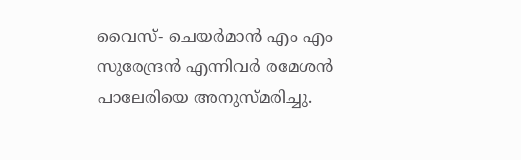വൈസ്- ചെയർമാൻ എം എം സുരേന്ദ്രൻ എന്നിവർ രമേശൻ പാലേരിയെ അനുസ്മരിച്ചു.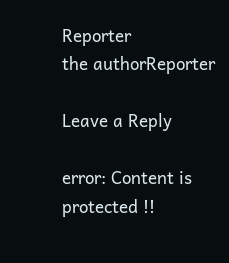Reporter
the authorReporter

Leave a Reply

error: Content is protected !!